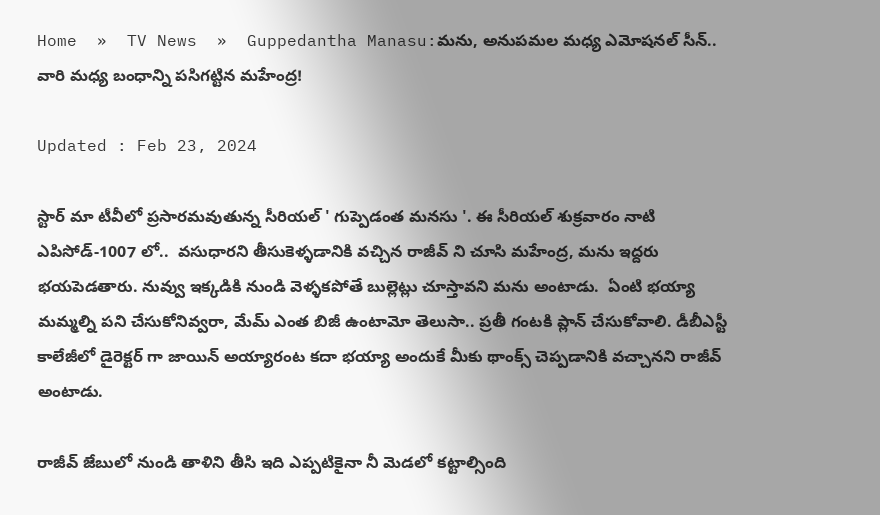Home  »  TV News  »  Guppedantha Manasu:మను, అనుపమల మధ్య ఎమోషనల్ సీన్.. వారి మధ్య బంధాన్ని పసిగట్టిన మహేంద్ర!

Updated : Feb 23, 2024

స్టార్ మా టీవీలో ప్రసారమవుతున్న సీరియల్ ' గుప్పెడంత మనసు '. ఈ సీరియల్ శుక్రవారం నాటి ఎపిసోడ్-1007 లో..  వసుధారని తీసుకెళ్ళడానికి వచ్చిన రాజీవ్ ‌ని చూసి మహేంద్ర, మను ఇద్దరు భయపెడతారు. నువ్వు ఇక్కడికి నుండి వెళ్ళకపోతే బుల్లెట్లు చూస్తావని మను అంటాడు.  ఏంటి భయ్యా మమ్మల్ని పని చేసుకోనివ్వరా, మేమ్ ఎంత బిజీ ఉంటామో తెలుసా.. ప్రతీ గంటకి ప్లాన్ చేసుకోవాలి. డీబీఎస్టీ కాలేజీలో డైరెక్టర్ గా జాయిన్ అయ్యారంట కదా భయ్యా అందుకే మీకు థాంక్స్ చెప్పడానికి వచ్చానని రాజీవ్ అంటాడు.

రాజీవ్ జేబులో నుండి తాళిని తీసి ఇది ఎప్పటికైనా నీ మెడలో‌ కట్టాల్సింది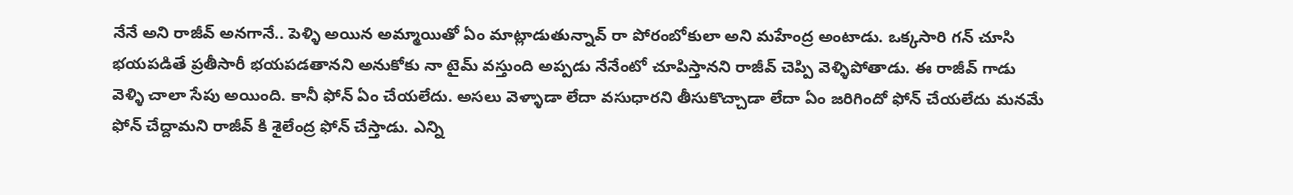నేనే అని రాజీవ్ అనగానే.. పెళ్ళి అయిన అమ్మాయితో ఏం మాట్లాడుతున్నావ్ రా పోరంబోకులా అని మహేంద్ర అంటాడు. ఒక్కసారి గన్ చూసి భయపడితే ప్రతీసారీ భయపడతానని అనుకోకు నా టైమ్ వస్తుంది అప్పడు నేనేంటో చూపిస్తానని రాజీవ్ చెప్పి వెళ్ళిపోతాడు. ఈ రాజీవ్ గాడు వెళ్ళి చాలా సేపు అయింది. కానీ ఫోన్ ఏం చేయలేదు. అసలు వెళ్ళాడా లేదా వసుధారని తీసుకొచ్చాడా లేదా ఏం జరిగిందో ఫోన్ చేయలేదు మనమే ఫోన్ చేద్దామని రాజీవ్ కి శైలేంద్ర ఫోన్ చేస్తాడు. ఎన్ని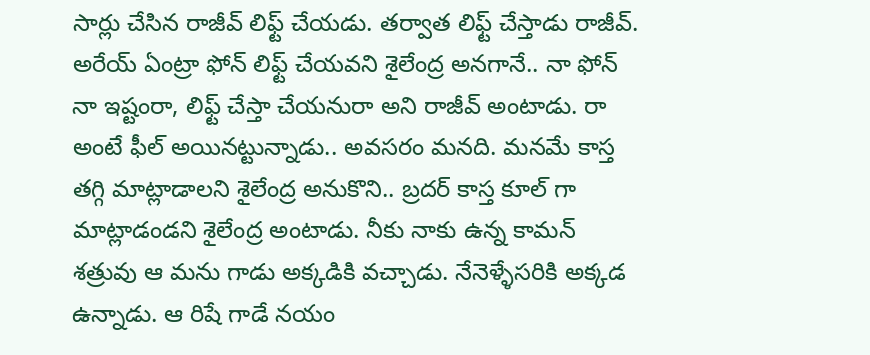సార్లు చేసిన రాజీవ్ లిఫ్ట్ చేయడు. తర్వాత లిఫ్ట్ చేస్తాడు రాజీవ్. అరేయ్ ఏంట్రా ఫోన్ లిఫ్ట్ చేయవని శైలేంద్ర అనగానే.. నా ఫోన్ నా ఇష్టంరా, లిఫ్ట్ చేస్తా చేయనురా అని రాజీవ్ అంటాడు. రా అంటే ఫీల్ అయినట్టున్నాడు.. అవసరం మనది. మనమే కాస్త తగ్గి మాట్లాడాలని శైలేంద్ర అనుకొని.. బ్రదర్ కాస్త కూల్ గా మాట్లాడండని శైలేంద్ర అంటాడు‌. నీకు నాకు ఉన్న కామన్ శత్రువు ఆ మను గాడు అక్కడికి వచ్చాడు. నేనెళ్ళేసరికి అక్కడ ఉన్నాడు. ఆ రిషే గాడే నయం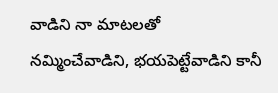వాడిని నా మాటలతో నమ్మించేవాడిని, భయపెట్టేవాడిని కానీ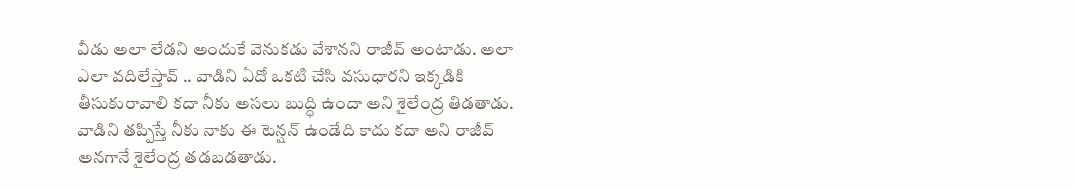వీడు అలా లేడని అందుకే వెనుకడు వేశానని రాజీవ్ అంటాడు. అలా ఎలా వదిలేస్తావ్ .. వాడిని ఏదో ఒకటి చేసి వసుధారని ఇక్కడికి తీసుకురావాలి కదా నీకు అసలు బుద్ధి ఉందా అని శైలేంద్ర తిడతాడు. వాడిని తప్పిస్తే నీకు నాకు ఈ టెన్షన్ ఉండేది కాదు కదా అని రాజీవ్ అనగానే శైలేంద్ర తడబడతాడు.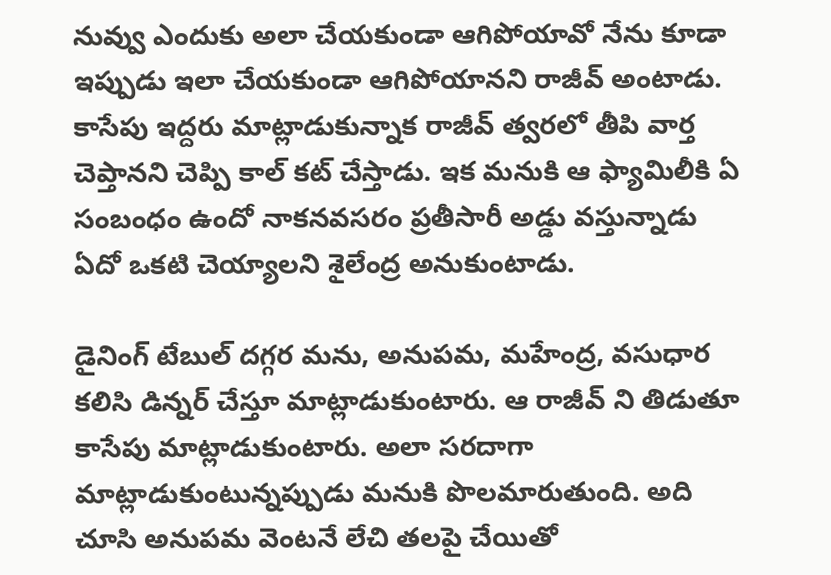నువ్వు ఎందుకు అలా చేయకుండా ఆగిపోయావో నేను కూడా ఇప్పుడు ఇలా చేయకుండా ఆగిపోయానని రాజీవ్ అంటాడు. కాసేపు ఇద్దరు మాట్లాడుకున్నాక రాజీవ్ త్వరలో తీపి వార్త చెప్తానని చెప్పి కాల్ కట్ చేస్తాడు. ఇక మనుకి ఆ ఫ్యామిలీకి ఏ సంబంధం ఉందో నాకనవసరం ప్రతీసారీ అడ్డు వస్తున్నాడు ఏదో ఒకటి చెయ్యాలని శైలేంద్ర అనుకుంటాడు.

డైనింగ్ టేబుల్ దగ్గర మను, అనుపమ, మహేంద్ర, వసుధార కలిసి డిన్నర్ చేస్తూ మాట్లాడుకుంటారు. ఆ రాజీవ్ ని తిడుతూ కాసేపు మాట్లాడుకుంటారు. అలా సరదాగా మాట్లాడుకుంటున్నప్పుడు మనుకి పొలమారుతుంది‌. అది చూసి అనుపమ వెంటనే లేచి తలపై చేయితో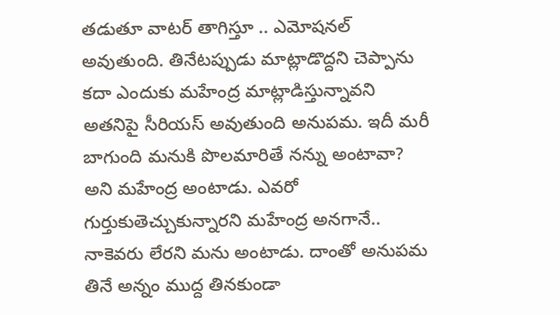తడుతూ వాటర్ తాగిస్తూ .. ఎమోషనల్ అవుతుంది‌. తినేటప్పుడు మాట్లాడొద్దని చెప్పాను కదా ఎందుకు మహేంద్ర మాట్లాడిస్తున్నావని అతనిపై సీరియస్ అవుతుంది అనుపమ. ఇదీ మరీ బాగుంది మనుకి పొలమారితే నన్ను అంటావా? అని మహేంద్ర అంటాడు. ఎవరో గుర్తుకుతెచ్చుకున్నారని మహేంద్ర అనగానే.. నాకెవరు లేరని మను అంటాడు. దాంతో అనుపమ తినే అన్నం ముద్ద తినకుండా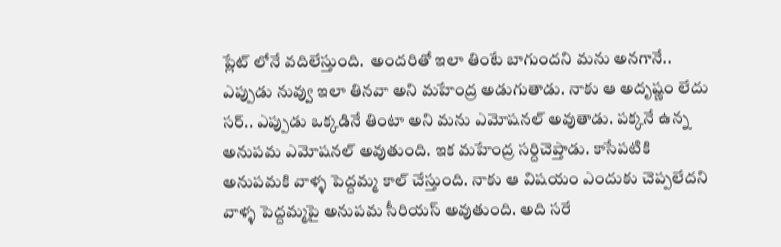ప్లేట్ లోనే వదిలేస్తుంది.  అందరితో ఇలా తింటే బాగుందని మను అనగానే.. ఎప్పుడు నువ్వు ఇలా తినవా అని మహేంద్ర అడుగుతాడు. నాకు ఆ అదృష్ణం లేదు సర్.. ఎప్పుడు ఒక్కడినే తింటా అని మను ఎమోషనల్ అవుతాడు. పక్కనే ఉన్న అనుపమ ఎమోషనల్ అవుతుంది. ఇక మహేంద్ర సర్దిచెప్తాడు. కాసేపటికి అనుపమకి వాళ్ళ పెద్దమ్మ కాల్ చేస్తుంది. నాకు ఆ విషయం ఎందుకు చెప్పలేదని వాళ్ళ పెద్దమ్మపై అనుపమ సీరియస్ అవుతుంది. అది సరే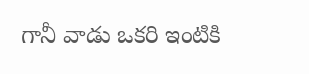గానీ వాడు ఒకరి ఇంటికి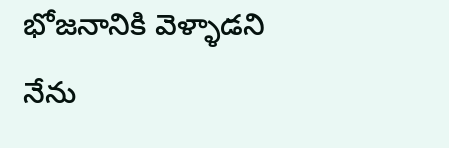భోజనానికి వెళ్ళాడని నేను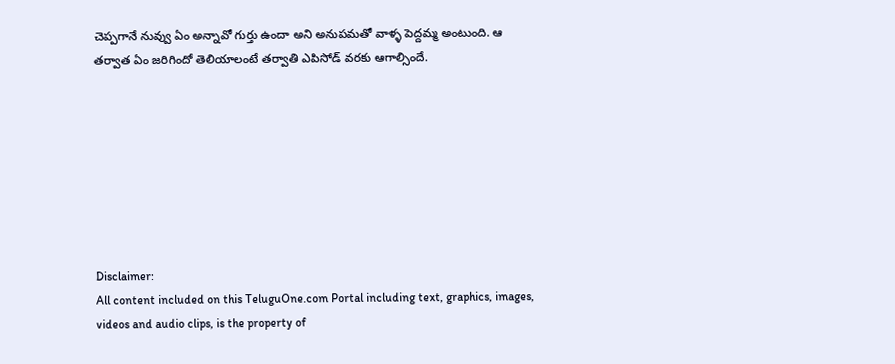చెప్పగానే నువ్వు ఏం అన్నావో గుర్తు ఉందా అని అనుపమతో వాళ్ళ పెద్దమ్మ అంటుంది‌. ఆ తర్వాత ఏం జరిగిందో తెలియాలంటే తర్వాతి ఎపిసోడ్ వరకు ఆగాల్సిందే.








Disclaimer:
All content included on this TeluguOne.com Portal including text, graphics, images, videos and audio clips, is the property of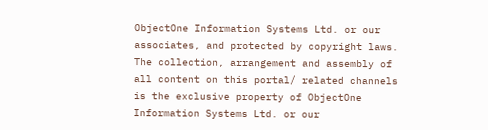ObjectOne Information Systems Ltd. or our associates, and protected by copyright laws. The collection, arrangement and assembly of all content on this portal/ related channels is the exclusive property of ObjectOne Information Systems Ltd. or our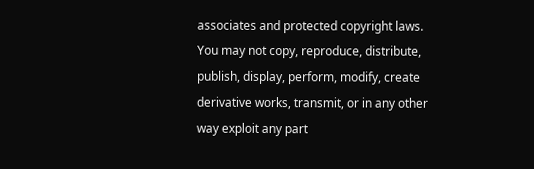associates and protected copyright laws.
You may not copy, reproduce, distribute, publish, display, perform, modify, create derivative works, transmit, or in any other way exploit any part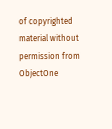of copyrighted material without permission from ObjectOne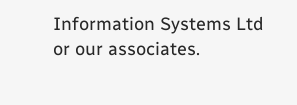Information Systems Ltd or our associates.